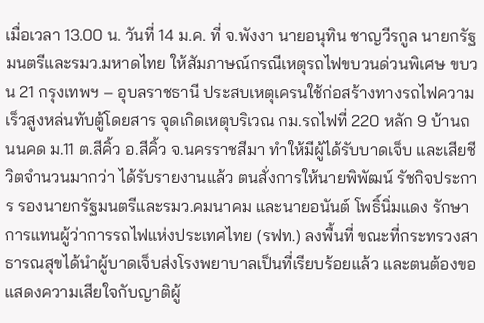เมื่อเวลา 13.00 น. วันที่ 14 ม.ค. ที่ จ.พังงา นายอนุทิน ชาญวีรกูล นายกรัฐมนตรีและรมว.มหาดไทย ให้สัมภาษณ์กรณีเหตุรถไฟขบวนด่วนพิเศษ ขบวน 21 กรุงเทพฯ – อุบลราชธานี ประสบเหตุเครนใช้ก่อสร้างทางรถไฟความเร็วสูงหล่นทับตู้โดยสาร จุดเกิดเหตุบริเวณ กม.รถไฟที่ 220 หลัก 9 บ้านถนนคด ม.11 ต.สีคิ้ว อ.สีคิ้ว จ.นครราชสีมา ทำให้มีผู้ได้รับบาดเจ็บ และเสียชีวิตจำนวนมากว่า ได้รับรายงานแล้ว ตนสั่งการให้นายพิพัฒน์ รัชกิจประการ รองนายกรัฐมนตรีและรมว.คมนาคม และนายอนันต์ โพธิ์นิ่มแดง รักษาการแทนผู้ว่าการรถไฟแห่งประเทศไทย (รฟท.) ลงพื้นที่ ขณะที่กระทรวงสาธารณสุขได้นำผู้บาดเจ็บส่งโรงพยาบาลเป็นที่เรียบร้อยแล้ว และตนต้องขอแสดงความเสียใจกับญาติผู้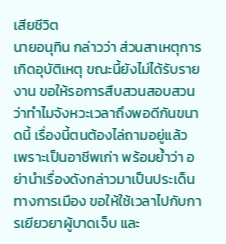เสียชีวิต
นายอนุทิน กล่าวว่า ส่วนสาเหตุการเกิดอุบัติเหตุ ขณะนี้ยังไม่ได้รับรายงาน ขอให้รอการสืบสวนสอบสวนว่าทำไมจังหวะเวลาถึงพอดีกันขนาดนี้ เรื่องนี้ตนต้องไล่ถามอยู่แล้ว เพราะเป็นอาชีพเก่า พร้อมย้ำว่า อย่านำเรื่องดังกล่าวมาเป็นประเด็นทางการเมือง ขอให้ใช้เวลาไปกับการเยียวยาผู้บาดเจ็บ และ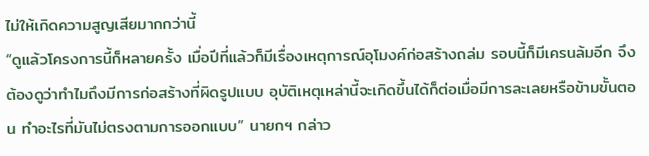ไม่ให้เกิดความสูญเสียมากกว่านี้
“ดูแล้วโครงการนี้ก็หลายครั้ง เมื่อปีที่แล้วก็มีเรื่องเหตุการณ์อุโมงค์ก่อสร้างถล่ม รอบนี้ก็มีเครนล้มอีก จึงต้องดูว่าทำไมถึงมีการก่อสร้างที่ผิดรูปแบบ อุบัติเหตุเหล่านี้จะเกิดขึ้นได้ก็ต่อเมื่อมีการละเลยหรือข้ามขั้นตอน ทำอะไรที่มันไม่ตรงตามการออกแบบ” นายกฯ กล่าว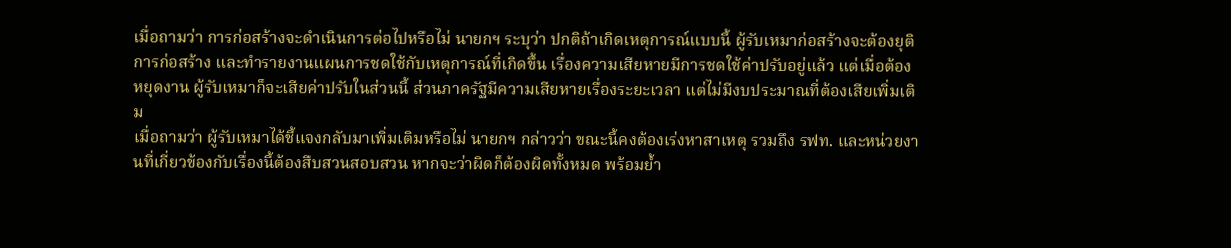เมื่อถามว่า การก่อสร้างจะดำเนินการต่อไปหรือไม่ นายกฯ ระบุว่า ปกติถ้าเกิดเหตุการณ์แบบนี้ ผู้รับเหมาก่อสร้างจะต้องยุติการก่อสร้าง และทำรายงานแผนการชดใช้กับเหตุการณ์ที่เกิดขึ้น เรื่องความเสียหายมีการชดใช้ค่าปรับอยู่แล้ว แต่เมื่อต้องหยุดงาน ผู้รับเหมาก็จะเสียค่าปรับในส่วนนี้ ส่วนภาครัฐมีความเสียหายเรื่องระยะเวลา แต่ไม่มีงบประมาณที่ต้องเสียเพิ่มเติม
เมื่อถามว่า ผู้รับเหมาได้ชี้แจงกลับมาเพิ่มเติมหรือไม่ นายกฯ กล่าวว่า ขณะนี้คงต้องเร่งหาสาเหตุ รวมถึง รฟท. และหน่วยงานที่เกี่ยวข้องกับเรื่องนี้ต้องสืบสวนสอบสวน หากจะว่าผิดก็ต้องผิดทั้งหมด พร้อมย้ำ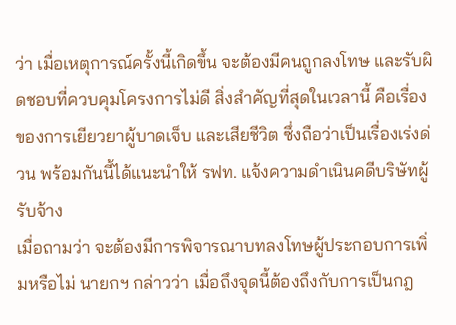ว่า เมื่อเหตุการณ์ครั้งนี้เกิดขึ้น จะต้องมีคนถูกลงโทษ และรับผิดชอบที่ควบคุมโครงการไม่ดี สิ่งสำคัญที่สุดในเวลานี้ คือเรื่องของการเยียวยาผู้บาดเจ็บ และเสียชีวิต ซึ่งถือว่าเป็นเรื่องเร่งด่วน พร้อมกันนี้ได้แนะนำให้ รฟท. แจ้งความดำเนินคดีบริษัทผู้รับจ้าง
เมื่อถามว่า จะต้องมีการพิจารณาบทลงโทษผู้ประกอบการเพิ่มหรือไม่ นายกฯ กล่าวว่า เมื่อถึงจุดนี้ต้องถึงกับการเป็นกฎ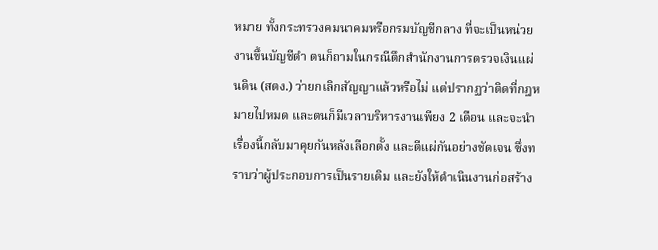หมาย ทั้งกระทรวงคมนาคมหรือกรมบัญชีกลาง ที่จะเป็นหน่วยงานขึ้นบัญชีดำ ตนก็ถามในกรณีตึกสำนักงานการตรวจเงินแผ่นดิน (สตง.) ว่ายกเลิกสัญญาแล้วหรือไม่ แต่ปรากฏว่าติดที่กฎหมายไปหมด และตนก็มีเวลาบริหารงานเพียง 2 เดือน และจะนำเรื่องนี้กลับมาคุยกันหลังเลือกตั้ง และตีแผ่กันอย่างชัดเจน ซึ่งทราบว่าผู้ประกอบการเป็นรายเดิม และยังให้ดำเนินงานก่อสร้าง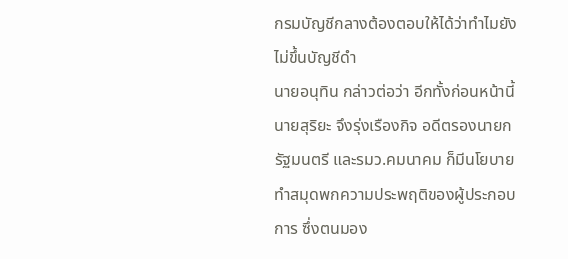กรมบัญชีกลางต้องตอบให้ได้ว่าทำไมยังไม่ขึ้นบัญชีดำ
นายอนุทิน กล่าวต่อว่า อีกทั้งก่อนหน้านี้นายสุริยะ จึงรุ่งเรืองกิจ อดีตรองนายกรัฐมนตรี และรมว.คมนาคม ก็มีนโยบายทำสมุดพกความประพฤติของผู้ประกอบการ ซึ่งตนมอง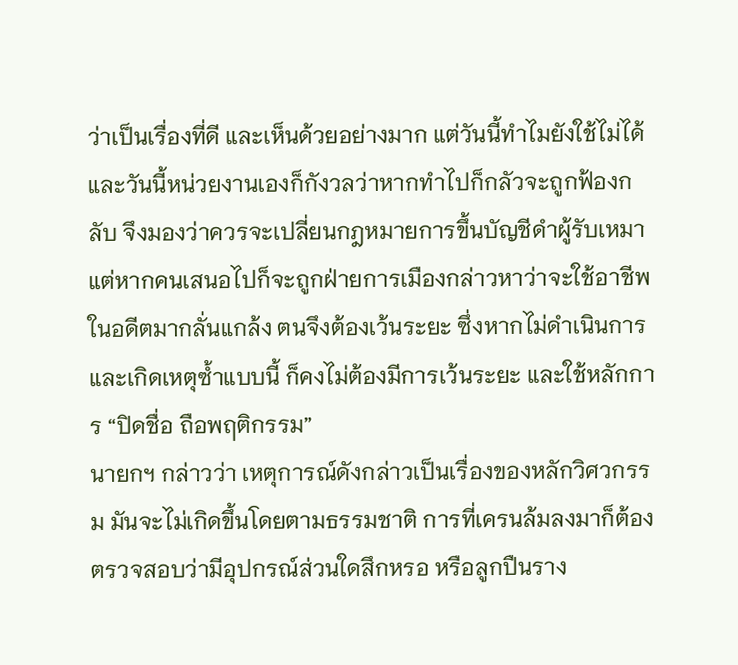ว่าเป็นเรื่องที่ดี และเห็นด้วยอย่างมาก แต่วันนี้ทำไมยังใช้ไม่ได้ และวันนี้หน่วยงานเองก็กังวลว่าหากทำไปก็กลัวจะถูกฟ้องกลับ จึงมองว่าควรจะเปลี่ยนกฎหมายการขึ้นบัญชีดำผู้รับเหมา แต่หากคนเสนอไปก็จะถูกฝ่ายการเมืองกล่าวหาว่าจะใช้อาชีพในอดีตมากลั่นแกล้ง ตนจึงต้องเว้นระยะ ซึ่งหากไม่ดำเนินการและเกิดเหตุซ้ำแบบนี้ ก็คงไม่ต้องมีการเว้นระยะ และใช้หลักการ “ปิดชื่อ ถือพฤติกรรม”
นายกฯ กล่าวว่า เหตุการณ์ดังกล่าวเป็นเรื่องของหลักวิศวกรรม มันจะไม่เกิดขึ้นโดยตามธรรมชาติ การที่เครนล้มลงมาก็ต้องตรวจสอบว่ามีอุปกรณ์ส่วนใดสึกหรอ หรือลูกปืนราง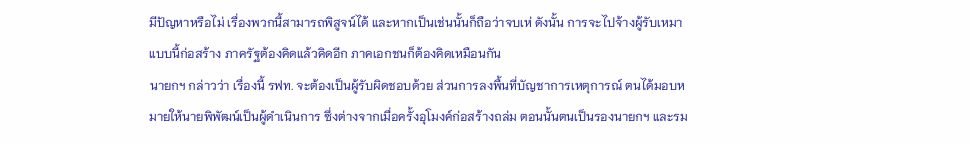มีปัญหาหรือไม่ เรื่องพวกนี้สามารถพิสูจน์ได้ และหากเป็นเช่นนั้นก็ถือว่าจบเห่ ดังนั้น การจะไปจ้างผู้รับเหมาแบบนี้ก่อสร้าง ภาครัฐต้องคิดแล้วคิดอีก ภาคเอกชนก็ต้องคิดเหมือนกัน
นายกฯ กล่าวว่า เรื่องนี้ รฟท. จะต้องเป็นผู้รับผิดชอบด้วย ส่วนการลงพื้นที่บัญชาการเหตุการณ์ ตนได้มอบหมายให้นายพิพัฒน์เป็นผู้ดำเนินการ ซึ่งต่างจากเมื่อครั้งอุโมงค์ก่อสร้างถล่ม ตอนนั้นตนเป็นรองนายกฯ และรม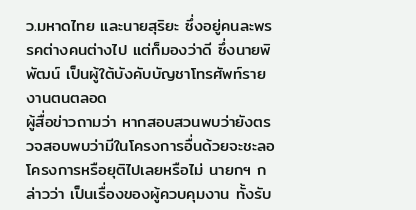ว.มหาดไทย และนายสุริยะ ซึ่งอยู่คนละพรรคต่างคนต่างไป แต่ก็มองว่าดี ซึ่งนายพิพัฒน์ เป็นผู้ใต้บังคับบัญชาโทรศัพท์รายงานตนตลอด
ผู้สื่อข่าวถามว่า หากสอบสวนพบว่ายังตรวจสอบพบว่ามีในโครงการอื่นด้วยจะชะลอโครงการหรือยุติไปเลยหรือไม่ นายกฯ กล่าวว่า เป็นเรื่องของผู้ควบคุมงาน ทั้งรับ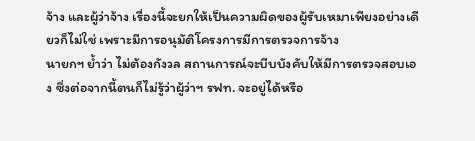จ้าง และผู้ว่าจ้าง เรื่องนี้จะยกให้เป็นความผิดของผู้รับเหมาเพียงอย่างเดียวก็ไม่ใช่ เพราะมีการอนุมัติโครงการมีการตรวจการจ้าง
นายกฯ ย้ำว่า ไม่ต้องกังวล สถานการณ์จะบีบบังคับให้มีการตรวจสอบเอง ซึ่งต่อจากนี้ตนก็ไม่รู้ว่าผู้ว่าฯ รฟท. จะอยู่ได้หรือ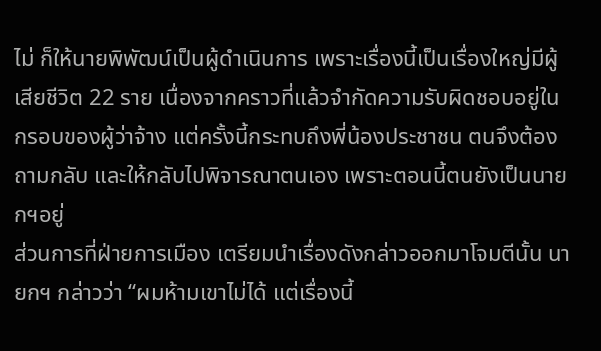ไม่ ก็ให้นายพิพัฒน์เป็นผู้ดำเนินการ เพราะเรื่องนี้เป็นเรื่องใหญ่มีผู้เสียชีวิต 22 ราย เนื่องจากคราวที่แล้วจำกัดความรับผิดชอบอยู่ในกรอบของผู้ว่าจ้าง แต่ครั้งนี้กระทบถึงพี่น้องประชาชน ตนจึงต้องถามกลับ และให้กลับไปพิจารณาตนเอง เพราะตอนนี้ตนยังเป็นนายกฯอยู่
ส่วนการที่ฝ่ายการเมือง เตรียมนำเรื่องดังกล่าวออกมาโจมตีนั้น นายกฯ กล่าวว่า “ผมห้ามเขาไม่ได้ แต่เรื่องนี้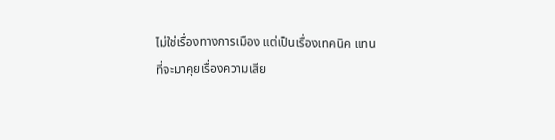ไม่ใช่เรื่องทางการเมือง แต่เป็นเรื่องเทคนิค แทนที่จะมาคุยเรื่องความเสีย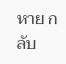หาย กลับ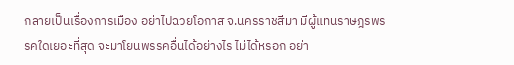กลายเป็นเรื่องการเมือง อย่าไปฉวยโอกาส จ.นครราชสีมา มีผู้แทนราษฎรพรรคใดเยอะที่สุด จะมาโยนพรรคอื่นได้อย่างไร ไม่ได้หรอก อย่า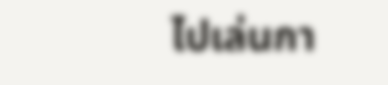ไปเล่นกา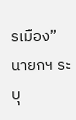รเมือง” นายกฯ ระบุ